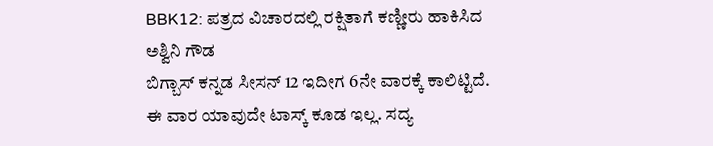BBK12: ಪತ್ರದ ವಿಚಾರದಲ್ಲಿ ರಕ್ಷಿತಾಗೆ ಕಣ್ಣೀರು ಹಾಕಿಸಿದ ಅಶ್ವಿನಿ ಗೌಡ
ಬಿಗ್ಬಾಸ್ ಕನ್ನಡ ಸೀಸನ್ 12 ಇದೀಗ 6ನೇ ವಾರಕ್ಕೆ ಕಾಲಿಟ್ಟಿದೆ. ಈ ವಾರ ಯಾವುದೇ ಟಾಸ್ಕ್ ಕೂಡ ಇಲ್ಲ. ಸದ್ಯ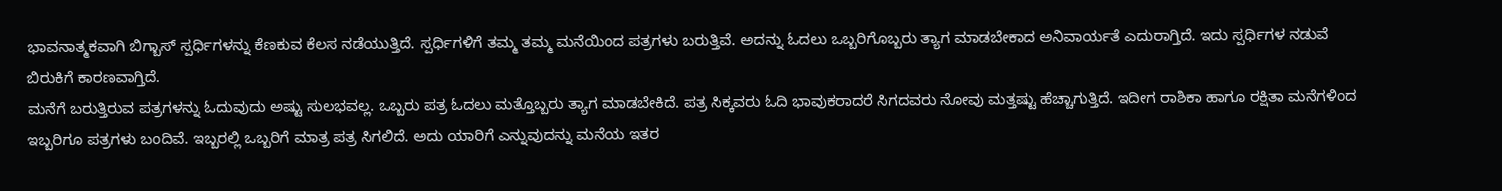ಭಾವನಾತ್ಮಕವಾಗಿ ಬಿಗ್ಬಾಸ್ ಸ್ಪರ್ಧಿಗಳನ್ನು ಕೆಣಕುವ ಕೆಲಸ ನಡೆಯುತ್ತಿದೆ. ಸ್ಪರ್ಧಿಗಳಿಗೆ ತಮ್ಮ ತಮ್ಮ ಮನೆಯಿಂದ ಪತ್ರಗಳು ಬರುತ್ತಿವೆ. ಅದನ್ನು ಓದಲು ಒಬ್ಬರಿಗೊಬ್ಬರು ತ್ಯಾಗ ಮಾಡಬೇಕಾದ ಅನಿವಾರ್ಯತೆ ಎದುರಾಗ್ತಿದೆ. ಇದು ಸ್ಪರ್ಧಿಗಳ ನಡುವೆ ಬಿರುಕಿಗೆ ಕಾರಣವಾಗ್ತಿದೆ.
ಮನೆಗೆ ಬರುತ್ತಿರುವ ಪತ್ರಗಳನ್ನು ಓದುವುದು ಅಷ್ಟು ಸುಲಭವಲ್ಲ. ಒಬ್ಬರು ಪತ್ರ ಓದಲು ಮತ್ತೊಬ್ಬರು ತ್ಯಾಗ ಮಾಡಬೇಕಿದೆ. ಪತ್ರ ಸಿಕ್ಕವರು ಓದಿ ಭಾವುಕರಾದರೆ ಸಿಗದವರು ನೋವು ಮತ್ತಷ್ಟು ಹೆಚ್ಚಾಗುತ್ತಿದೆ. ಇದೀಗ ರಾಶಿಕಾ ಹಾಗೂ ರಕ್ಷಿತಾ ಮನೆಗಳಿಂದ ಇಬ್ಬರಿಗೂ ಪತ್ರಗಳು ಬಂದಿವೆ. ಇಬ್ಬರಲ್ಲಿ ಒಬ್ಬರಿಗೆ ಮಾತ್ರ ಪತ್ರ ಸಿಗಲಿದೆ. ಅದು ಯಾರಿಗೆ ಎನ್ನುವುದನ್ನು ಮನೆಯ ಇತರ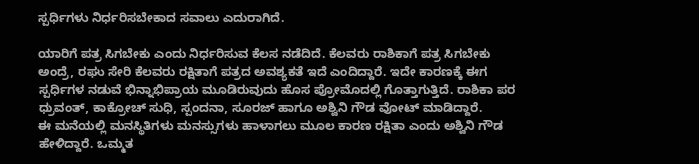ಸ್ಪರ್ಧಿಗಳು ನಿರ್ಧರಿಸಬೇಕಾದ ಸವಾಲು ಎದುರಾಗಿದೆ.

ಯಾರಿಗೆ ಪತ್ರ ಸಿಗಬೇಕು ಎಂದು ನಿರ್ಧರಿಸುವ ಕೆಲಸ ನಡೆದಿದೆ. ಕೆಲವರು ರಾಶಿಕಾಗೆ ಪತ್ರ ಸಿಗಬೇಕು ಅಂದ್ರೆ, ರಘು ಸೇರಿ ಕೆಲವರು ರಕ್ಷಿತಾಗೆ ಪತ್ರದ ಅವಶ್ಯಕತೆ ಇದೆ ಎಂದಿದ್ದಾರೆ. ಇದೇ ಕಾರಣಕ್ಕೆ ಈಗ ಸ್ಪರ್ಧಿಗಳ ನಡುವೆ ಭಿನ್ನಾಭಿಪ್ರಾಯ ಮೂಡಿರುವುದು ಹೊಸ ಪ್ರೋಮೊದಲ್ಲಿ ಗೊತ್ತಾಗುತ್ತಿದೆ. ರಾಶಿಕಾ ಪರ ಧ್ರುವಂತ್, ಕಾಕ್ರೋಚ್ ಸುಧಿ, ಸ್ಪಂದನಾ, ಸೂರಜ್ ಹಾಗೂ ಅಶ್ವಿನಿ ಗೌಡ ವೋಟ್ ಮಾಡಿದ್ದಾರೆ.
ಈ ಮನೆಯಲ್ಲಿ ಮನಸ್ಥಿತಿಗಳು ಮನಸ್ಸುಗಳು ಹಾಳಾಗಲು ಮೂಲ ಕಾರಣ ರಕ್ಷಿತಾ ಎಂದು ಅಶ್ವಿನಿ ಗೌಡ ಹೇಳಿದ್ದಾರೆ. ಒಮ್ಮತ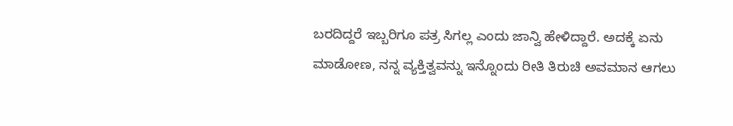ಬರದಿದ್ದರೆ ಇಬ್ಬರಿಗೂ ಪತ್ರ ಸಿಗಲ್ಲ ಎಂದು ಜಾನ್ವಿ ಹೇಳಿದ್ದಾರೆ. ಅದಕ್ಕೆ ಏನು ಮಾಡೋಣ, ನನ್ನ ವ್ಯಕ್ತಿತ್ವವನ್ನು ಇನ್ನೊಂದು ರೀತಿ ತಿರುಚಿ ಅವಮಾನ ಆಗಲು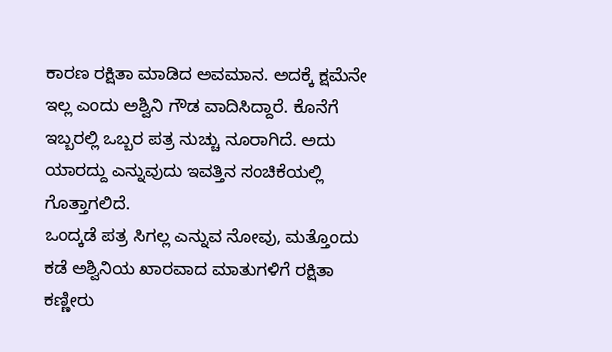ಕಾರಣ ರಕ್ಷಿತಾ ಮಾಡಿದ ಅವಮಾನ. ಅದಕ್ಕೆ ಕ್ಷಮೆನೇ ಇಲ್ಲ ಎಂದು ಅಶ್ವಿನಿ ಗೌಡ ವಾದಿಸಿದ್ದಾರೆ. ಕೊನೆಗೆ ಇಬ್ಬರಲ್ಲಿ ಒಬ್ಬರ ಪತ್ರ ನುಚ್ಚು ನೂರಾಗಿದೆ. ಅದು ಯಾರದ್ದು ಎನ್ನುವುದು ಇವತ್ತಿನ ಸಂಚಿಕೆಯಲ್ಲಿ ಗೊತ್ತಾಗಲಿದೆ.
ಒಂದ್ಕಡೆ ಪತ್ರ ಸಿಗಲ್ಲ ಎನ್ನುವ ನೋವು, ಮತ್ತೊಂದು ಕಡೆ ಅಶ್ವಿನಿಯ ಖಾರವಾದ ಮಾತುಗಳಿಗೆ ರಕ್ಷಿತಾ ಕಣ್ಣೀರು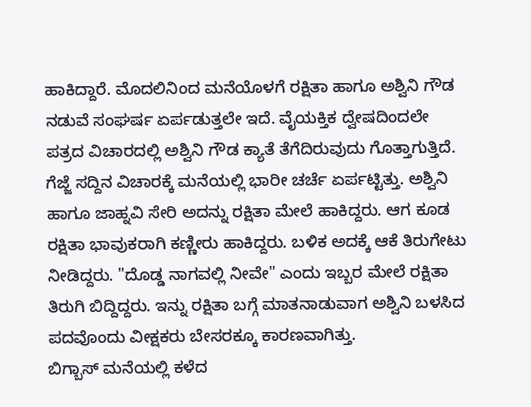ಹಾಕಿದ್ದಾರೆ. ಮೊದಲಿನಿಂದ ಮನೆಯೊಳಗೆ ರಕ್ಷಿತಾ ಹಾಗೂ ಅಶ್ವಿನಿ ಗೌಡ ನಡುವೆ ಸಂಘರ್ಷ ಏರ್ಪಡುತ್ತಲೇ ಇದೆ. ವೈಯಕ್ತಿಕ ದ್ವೇಷದಿಂದಲೇ ಪತ್ರದ ವಿಚಾರದಲ್ಲಿ ಅಶ್ವಿನಿ ಗೌಡ ಕ್ಯಾತೆ ತೆಗೆದಿರುವುದು ಗೊತ್ತಾಗುತ್ತಿದೆ.
ಗೆಜ್ಜೆ ಸದ್ದಿನ ವಿಚಾರಕ್ಕೆ ಮನೆಯಲ್ಲಿ ಭಾರೀ ಚರ್ಚೆ ಏರ್ಪಟ್ಟಿತ್ತು. ಅಶ್ವಿನಿ ಹಾಗೂ ಜಾಹ್ನವಿ ಸೇರಿ ಅದನ್ನು ರಕ್ಷಿತಾ ಮೇಲೆ ಹಾಕಿದ್ದರು. ಆಗ ಕೂಡ ರಕ್ಷಿತಾ ಭಾವುಕರಾಗಿ ಕಣ್ಣೀರು ಹಾಕಿದ್ದರು. ಬಳಿಕ ಅದಕ್ಕೆ ಆಕೆ ತಿರುಗೇಟು ನೀಡಿದ್ದರು. "ದೊಡ್ಡ ನಾಗವಲ್ಲಿ ನೀವೇ" ಎಂದು ಇಬ್ಬರ ಮೇಲೆ ರಕ್ಷಿತಾ ತಿರುಗಿ ಬಿದ್ದಿದ್ದರು. ಇನ್ನು ರಕ್ಷಿತಾ ಬಗ್ಗೆ ಮಾತನಾಡುವಾಗ ಅಶ್ವಿನಿ ಬಳಸಿದ ಪದವೊಂದು ವೀಕ್ಷಕರು ಬೇಸರಕ್ಕೂ ಕಾರಣವಾಗಿತ್ತು.
ಬಿಗ್ಬಾಸ್ ಮನೆಯಲ್ಲಿ ಕಳೆದ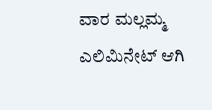ವಾರ ಮಲ್ಲಮ್ಮ ಎಲಿಮಿನೇಟ್ ಆಗಿ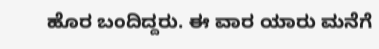ಹೊರ ಬಂದಿದ್ದರು. ಈ ವಾರ ಯಾರು ಮನೆಗೆ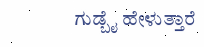ಗುಡ್ಬೈ ಹೇಳುತ್ತಾರೆ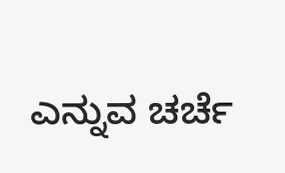ಎನ್ನುವ ಚರ್ಚೆ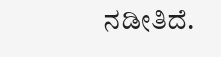ನಡೀತಿದೆ.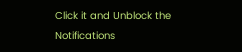Click it and Unblock the Notifications